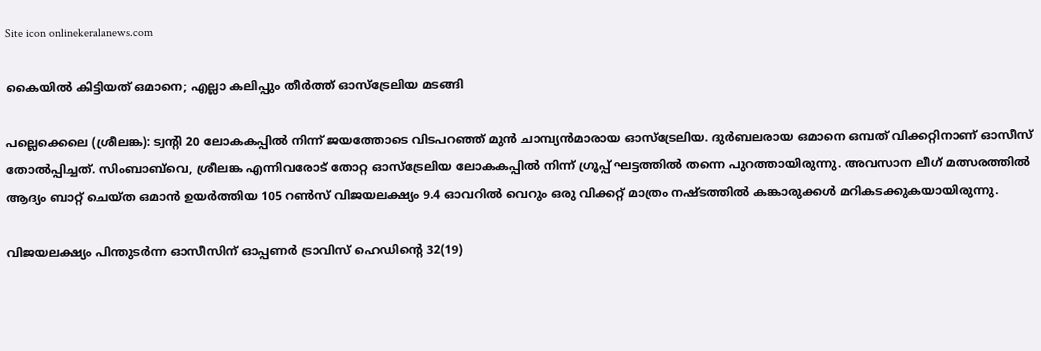Site icon onlinekeralanews.com

കൈയില്‍ കിട്ടിയത് ഒമാനെ; എല്ലാ കലിപ്പും തീര്‍ത്ത് ഓസ്‌ട്രേലിയ മടങ്ങി

പല്ലെക്കെലെ (ശ്രീലങ്ക): ട്വന്റി 20 ലോകകപ്പില്‍ നിന്ന് ജയത്തോടെ വിടപറഞ്ഞ് മുന്‍ ചാമ്പ്യന്‍മാരായ ഓസ്‌ട്രേലിയ. ദുര്‍ബലരായ ഒമാനെ ഒമ്പത് വിക്കറ്റിനാണ് ഓസീസ് തോല്‍പ്പിച്ചത്. സിംബാബ്‌വെ, ശ്രീലങ്ക എന്നിവരോട് തോറ്റ ഓസ്‌ട്രേലിയ ലോകകപ്പില്‍ നിന്ന് ഗ്രൂപ്പ് ഘട്ടത്തില്‍ തന്നെ പുറത്തായിരുന്നു. അവസാന ലീഗ് മത്സരത്തില്‍ ആദ്യം ബാറ്റ് ചെയ്ത ഒമാന്‍ ഉയര്‍ത്തിയ 105 റണ്‍സ് വിജയലക്ഷ്യം 9.4 ഓവറില്‍ വെറും ഒരു വിക്കറ്റ് മാത്രം നഷ്ടത്തില്‍ കങ്കാരുക്കള്‍ മറികടക്കുകയായിരുന്നു.

വിജയലക്ഷ്യം പിന്തുടര്‍ന്ന ഓസീസിന് ഓപ്പണര്‍ ട്രാവിസ് ഹെഡിന്റെ 32(19)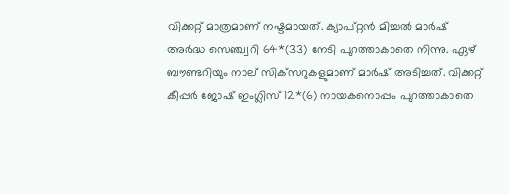വിക്കറ്റ് മാത്രമാണ് നഷ്ടമായത്. ക്യാപ്റ്റന്‍ മിച്ചല്‍ മാര്‍ഷ് അര്‍ദ്ധ സെഞ്ച്വറി 64*(33) നേടി പുറത്താകാതെ നിന്നു. ഏഴ് ബൗണ്ടറിയും നാല് സിക്‌സറുകളുമാണ് മാര്‍ഷ് അടിച്ചത്. വിക്കറ്റ് കീപ്പര്‍ ജോഷ് ഇംഗ്ലിസ് 12*(6) നായകനൊപ്പം പുറത്താകാതെ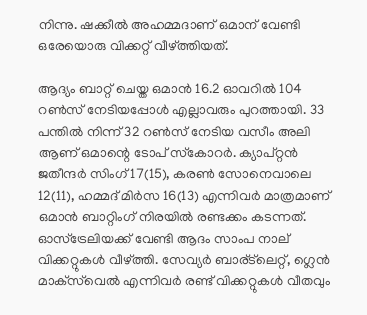നിന്നു. ഷക്കീല്‍ അഹമ്മദാണ് ഒമാന് വേണ്ടി ഒരേയൊരു വിക്കറ്റ് വീഴ്ത്തിയത്.

ആദ്യം ബാറ്റ് ചെയ്ത ഒമാന്‍ 16.2 ഓവറില്‍ 104 റണ്‍സ് നേടിയപ്പോള്‍ എല്ലാവരും പുറത്തായി. 33 പന്തില്‍ നിന്ന് 32 റണ്‍സ് നേടിയ വസീം അലി ആണ് ഒമാന്റെ ടോപ് സ്‌കോറര്‍. ക്യാപ്റ്റന്‍ ജതീന്ദര്‍ സിംഗ് 17(15), കരണ്‍ സോനെവാലെ 12(11), ഹമ്മദ് മിര്‍സ 16(13) എന്നിവര്‍ മാത്രമാണ് ഒമാന്‍ ബാറ്റിംഗ് നിരയില്‍ രണ്ടക്കം കടന്നത്. ഓസ്‌ട്രേലിയക്ക് വേണ്ടി ആദം സാംപ നാല് വിക്കറ്റുകള്‍ വീഴ്ത്തി. സേവ്യര്‍ ബാര്ട്‌ലെറ്റ്, ഗ്ലെന്‍ മാക്‌സ്‌വെല്‍ എന്നിവര്‍ രണ്ട് വിക്കറ്റുകള്‍ വീതവും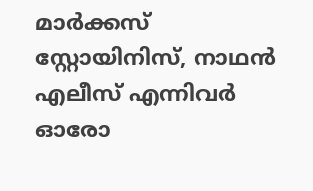മാര്‍ക്കസ് സ്റ്റോയിനിസ്, നാഥന്‍ എലീസ് എന്നിവര്‍ ഓരോ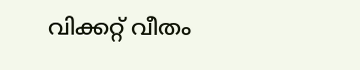വിക്കറ്റ് വീതം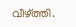വീഴ്ത്തി.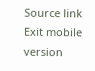Source link
Exit mobile version